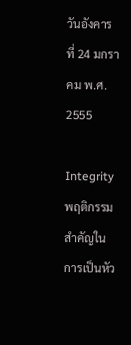วันอังคารที่ 24 มกราคม พ.ศ. 2555

Integrity พฤติกรรมสำคัญในการเป็นหัว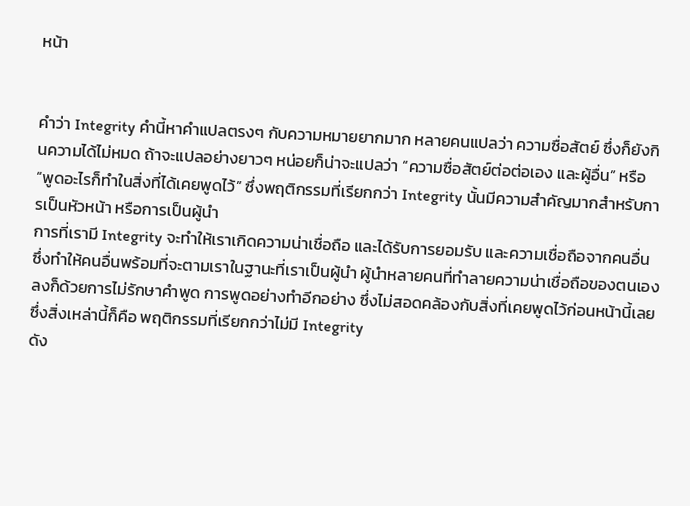หน้า


คำว่า Integrity คำนี้หาคำแปลตรงๆ กับความหมายยากมาก หลายคนแปลว่า ความซื่อสัตย์ ซึ่งก็ยังกินความได้ไม่หมด ถ้าจะแปลอย่างยาวๆ หน่อยก็น่าจะแปลว่า “ความซื่อสัตย์ต่อต่อเอง และผู้อื่น” หรือ “พูดอะไรก็ทำในสิ่งที่ได้เคยพูดไว้” ซึ่งพฤติกรรมที่เรียกกว่า Integrity นั้นมีความสำคัญมากสำหรับการเป็นหัวหน้า หรือการเป็นผู้นำ
การที่เรามี Integrity จะทำให้เราเกิดความน่าเชื่อถือ และได้รับการยอมรับ และความเชื่อถือจากคนอื่น ซึ่งทำให้คนอื่นพร้อมที่จะตามเราในฐานะที่เราเป็นผู้นำ ผู้นำหลายคนที่ทำลายความน่าเชื่อถือของตนเองลงก็ด้วยการไม่รักษาคำพูด การพูดอย่างทำอีกอย่าง ซึ่งไม่สอดคล้องกับสิ่งที่เคยพูดไว้ก่อนหน้านี้เลย ซึ่งสิ่งเหล่านี้ก็คือ พฤติกรรมที่เรียกกว่าไม่มี Integrity
ดัง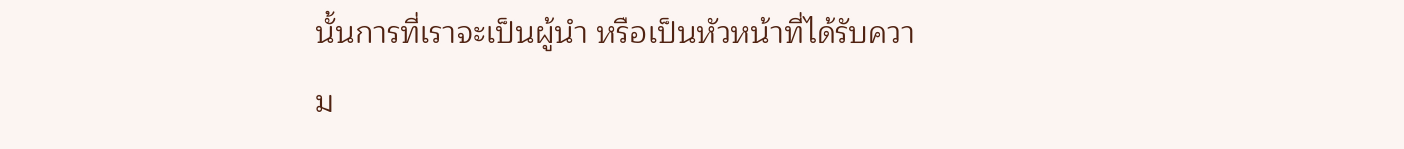นั้นการที่เราจะเป็นผู้นำ หรือเป็นหัวหน้าที่ได้รับความ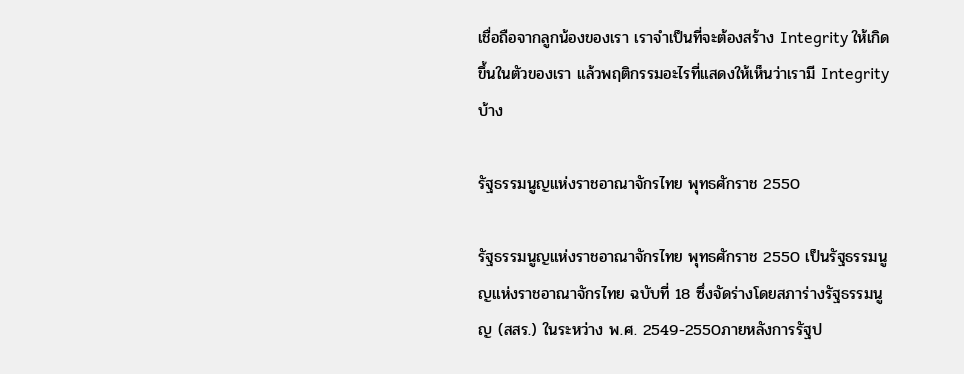เชื่อถือจากลูกน้องของเรา เราจำเป็นที่จะต้องสร้าง Integrity ให้เกิดขึ้นในตัวของเรา แล้วพฤติกรรมอะไรที่แสดงให้เห็นว่าเรามี Integrity บ้าง

รัฐธรรมนูญแห่งราชอาณาจักรไทย พุทธศักราช 2550

รัฐธรรมนูญแห่งราชอาณาจักรไทย พุทธศักราช 2550 เป็นรัฐธรรมนูญแห่งราชอาณาจักรไทย ฉบับที่ 18 ซึ่งจัดร่างโดยสภาร่างรัฐธรรมนูญ (สสร.) ในระหว่าง พ.ศ. 2549-2550ภายหลังการรัฐป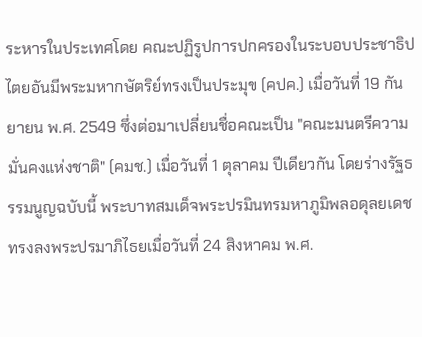ระหารในประเทศโดย คณะปฏิรูปการปกครองในระบอบประชาธิปไตยอันมีพระมหากษัตริย์ทรงเป็นประมุข (คปค.) เมื่อวันที่ 19 กันยายน พ.ศ. 2549 ซึ่งต่อมาเปลี่ยนชื่อคณะเป็น "คณะมนตรีความมั่นคงแห่งชาติ" (คมช.) เมื่อวันที่ 1 ตุลาคม ปีเดียวกัน โดยร่างรัฐธรรมนูญฉบับนี้ พระบาทสมเด็จพระปรมินทรมหาภูมิพลอดุลยเดชทรงลงพระปรมาภิไธยเมื่อวันที่ 24 สิงหาคม พ.ศ.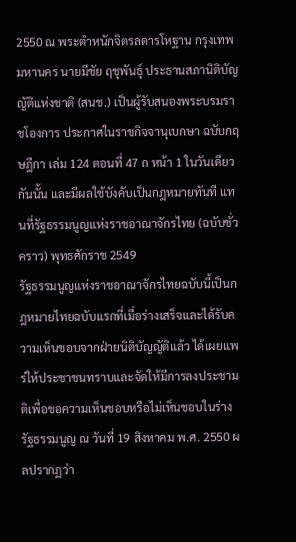2550 ณ พระตำหนักจิตรลดารโหฐาน กรุงเทพมหานคร นายมีชัย ฤชุพันธุ์ ประธานสภานิติบัญญัติแห่งชาติ (สนช.) เป็นผู้รับสนองพระบรมราชโองการ ประกาศในราชกิจจานุเบกษา ฉบับกฤษฎีกา เล่ม 124 ตอนที่ 47 ก หน้า 1 ในวันเดียวกันนั้น และมีผลใช้บังคับเป็นกฎหมายทันที แทนที่รัฐธรรมนูญแห่งราชอาณาจักรไทย (ฉบับชั่วคราว) พุทธศักราช 2549
รัฐธรรมนูญแห่งราชอาณาจักรไทยฉบับนี้เป็นกฎหมายไทยฉบับแรกที่เมื่อร่างเสร็จและได้รับความเห็นชอบจากฝ่ายนิติบัญญัติแล้ว ได้เผยแพร่ให้ประชาชนทราบและจัดให้มีการลงประชามติเพื่อขอความเห็นชอบหรือไม่เห็นชอบในร่างรัฐธรรมนูญ ณ วันที่ 19 สิงหาคม พ.ศ. 2550 ผลปรากฏว่า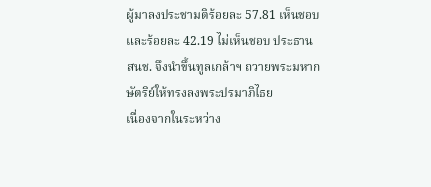ผู้มาลงประชามติร้อยละ 57.81 เห็นชอบ และร้อยละ 42.19 ไม่เห็นชอบ ประธาน สนช. จึงนำขึ้นทูลเกล้าฯ ถวายพระมหากษัตริย์ให้ทรงลงพระปรมาภิไธย
เนื่องจากในระหว่าง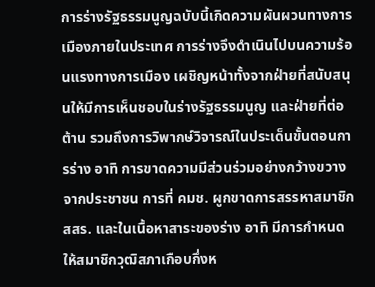การร่างรัฐธรรมนูญฉบับนี้เกิดความผันผวนทางการเมืองภายในประเทศ การร่างจึงดำเนินไปบนความร้อนแรงทางการเมือง เผชิญหน้าทั้งจากฝ่ายที่สนับสนุนให้มีการเห็นชอบในร่างรัฐธรรมนูญ และฝ่ายที่ต่อต้าน รวมถึงการวิพากษ์วิจารณ์ในประเด็นขั้นตอนการร่าง อาทิ การขาดความมีส่วนร่วมอย่างกว้างขวางจากประชาชน การที่ คมช. ผูกขาดการสรรหาสมาชิก สสร. และในเนื้อหาสาระของร่าง อาทิ มีการกำหนดให้สมาชิกวุฒิสภาเกือบกึ่งห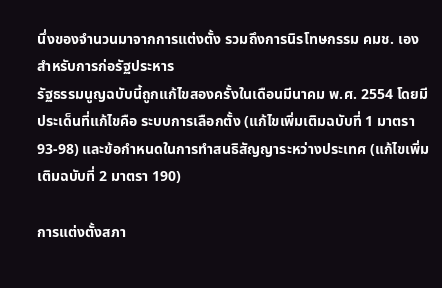นึ่งของจำนวนมาจากการแต่งตั้ง รวมถึงการนิรโทษกรรม คมช. เองสำหรับการก่อรัฐประหาร
รัฐธรรมนูญฉบับนี้ถูกแก้ไขสองครั้งในเดือนมีนาคม พ.ศ. 2554 โดยมีประเด็นที่แก้ไขคือ ระบบการเลือกตั้ง (แก้ไขเพิ่มเติมฉบับที่ 1 มาตรา 93-98) และข้อกำหนดในการทำสนธิสัญญาระหว่างประเทศ (แก้ไขเพิ่มเติมฉบับที่ 2 มาตรา 190)

การแต่งตั้งสภา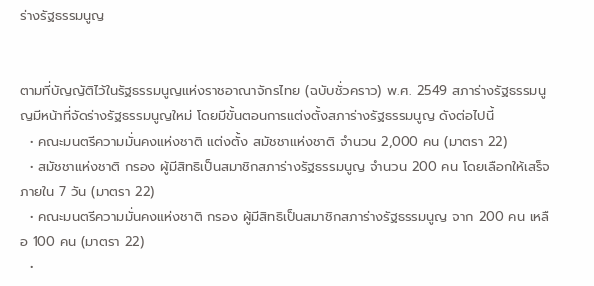ร่างรัฐธรรมนูญ


ตามที่บัญญัติไว้ในรัฐธรรมนูญแห่งราชอาณาจักรไทย (ฉบับชั่วคราว) พ.ศ. 2549 สภาร่างรัฐธรรมนูญมีหน้าที่จัดร่างรัฐธรรมนูญใหม่ โดยมีขั้นตอนการแต่งตั้งสภาร่างรัฐธรรมนูญ ดังต่อไปนี้
  • คณะมนตรีความมั่นคงแห่งชาติ แต่งตั้ง สมัชชาแห่งชาติ จำนวน 2,000 คน (มาตรา 22)
  • สมัชชาแห่งชาติ กรอง ผู้มีสิทธิเป็นสมาชิกสภาร่างรัฐธรรมนูญ จำนวน 200 คน โดยเลือกให้เสร็จภายใน 7 วัน (มาตรา 22)
  • คณะมนตรีความมั่นคงแห่งชาติ กรอง ผู้มีสิทธิเป็นสมาชิกสภาร่างรัฐธรรมนูญ จาก 200 คน เหลือ 100 คน (มาตรา 22)
  •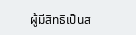ผู้มีสิทธิเป็นส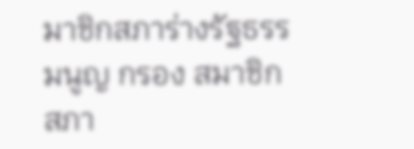มาชิกสภาร่างรัฐธรรมนูญ กรอง สมาชิกสภา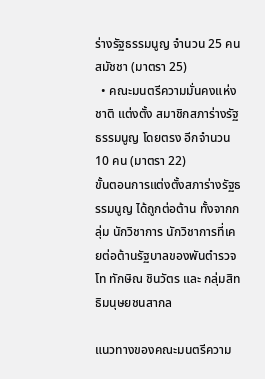ร่างรัฐธรรมนูญ จำนวน 25 คน สมัชชา (มาตรา 25)
  • คณะมนตรีความมั่นคงแห่งชาติ แต่งตั้ง สมาชิกสภาร่างรัฐธรรมนูญ โดยตรง อีกจำนวน 10 คน (มาตรา 22)
ขั้นตอนการแต่งตั้งสภาร่างรัฐธรรมนูญ ได้ถูกต่อต้าน ทั้งจากกลุ่ม นักวิชาการ นักวิชาการที่เคยต่อต้านรัฐบาลของพันตำรวจโท ทักษิณ ชินวัตร และ กลุ่มสิทธิมนุษยชนสากล

แนวทางของคณะมนตรีความ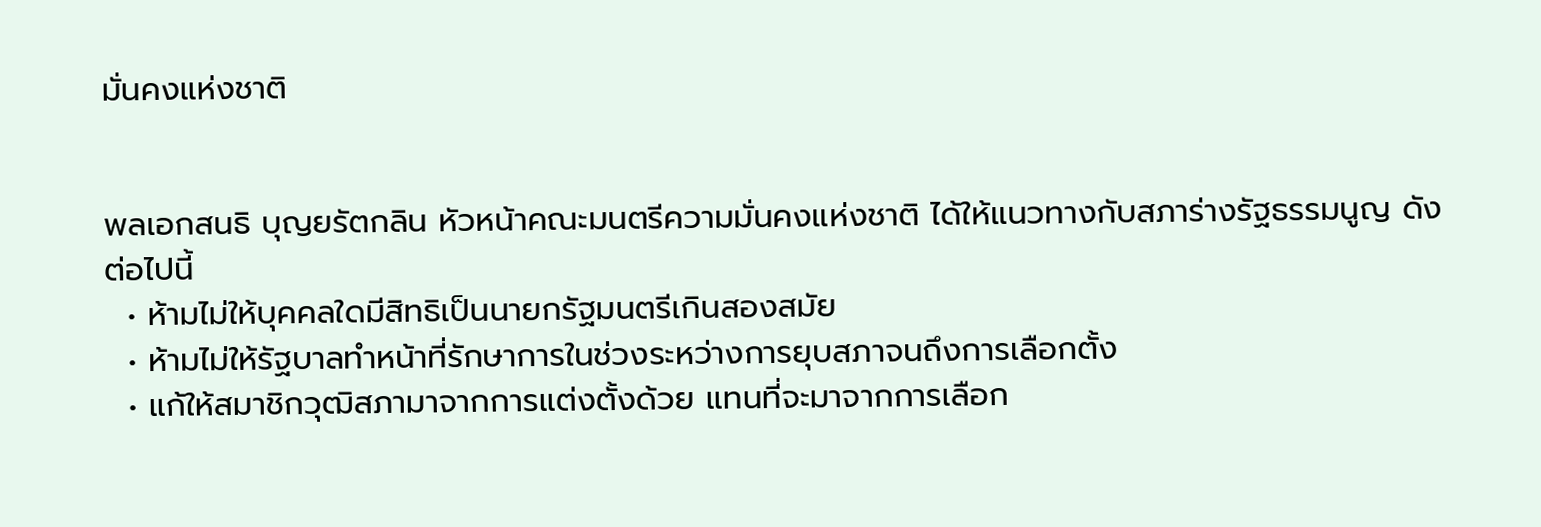มั่นคงแห่งชาติ


พลเอกสนธิ บุญยรัตกลิน หัวหน้าคณะมนตรีความมั่นคงแห่งชาติ ได้ให้แนวทางกับสภาร่างรัฐธรรมนูญ ดังต่อไปนี้
  • ห้ามไม่ให้บุคคลใดมีสิทธิเป็นนายกรัฐมนตรีเกินสองสมัย
  • ห้ามไม่ให้รัฐบาลทำหน้าที่รักษาการในช่วงระหว่างการยุบสภาจนถึงการเลือกตั้ง
  • แก้ให้สมาชิกวุฒิสภามาจากการแต่งตั้งด้วย แทนที่จะมาจากการเลือก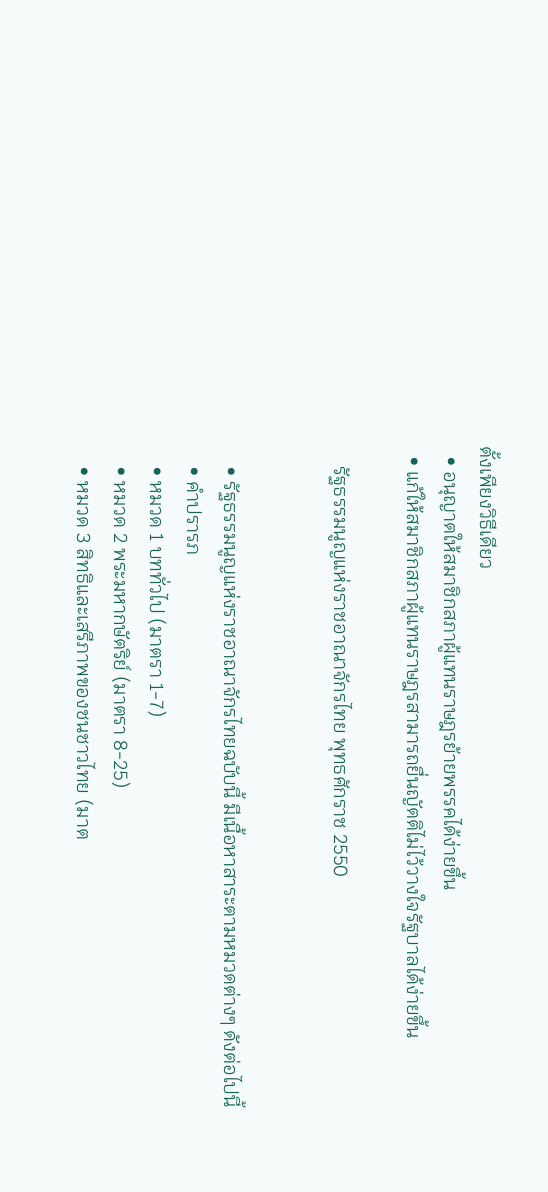ตั้งเพียงวิธีเดียว
  • อนุญาตให้สมาชิกสภาผู้แทนราษฎรย้ายพรรคได้ง่ายขึ้น
  • แก้ให้สมาชิกสภาผู้แทนราษฎรสามารถยื่นญัตติไม่ไว้วางใจรัฐบาลได้ง่ายขึ้น

    รัฐธรรมนูญแห่งราชอาณาจักรไทย พุทธศักราช 2550


    • รัฐธรรมนูญแห่งราชอาณาจักรไทยฉบับนี้ มีเนื้อหาสาระตามหมวดต่างๆ ดังต่อไปนี้
    • คำปรารภ
    • หมวด 1 บททั่วไป (มาตรา 1-7)
    • หมวด 2 พระมหากษัตริย์ (มาตรา 8-25)
    • หมวด 3 สิทธิและเสรีภาพของชนชาวไทย (มาต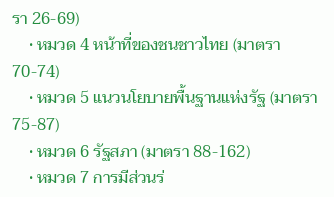รา 26-69)
    • หมวด 4 หน้าที่ของชนชาวไทย (มาตรา 70-74)
    • หมวด 5 แนวนโยบายพื้นฐานแห่งรัฐ (มาตรา 75-87)
    • หมวด 6 รัฐสภา (มาตรา 88-162)
    • หมวด 7 การมีส่วนร่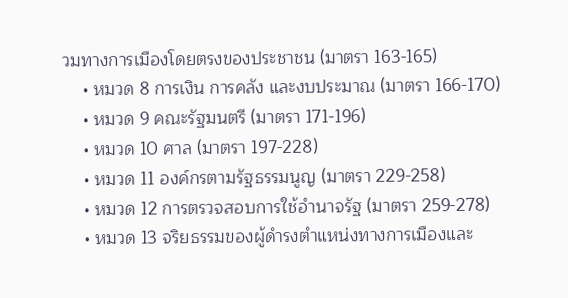วมทางการเมืองโดยตรงของประชาชน (มาตรา 163-165)
    • หมวด 8 การเงิน การคลัง และงบประมาณ (มาตรา 166-170)
    • หมวด 9 คณะรัฐมนตรี (มาตรา 171-196)
    • หมวด 10 ศาล (มาตรา 197-228)
    • หมวด 11 องค์กรตามรัฐธรรมนูญ (มาตรา 229-258)
    • หมวด 12 การตรวจสอบการใช้อำนาจรัฐ (มาตรา 259-278)
    • หมวด 13 จริยธรรมของผู้ดำรงตำแหน่งทางการเมืองและ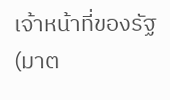เจ้าหน้าที่ของรัฐ (มาต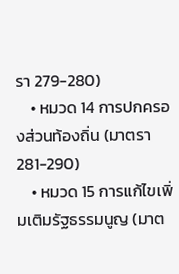รา 279-280)
    • หมวด 14 การปกครองส่วนท้องถิ่น (มาตรา 281-290)
    • หมวด 15 การแก้ไขเพิ่มเติมรัฐธรรมนูญ (มาต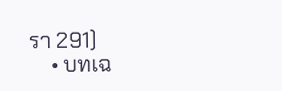รา 291)
    • บทเฉ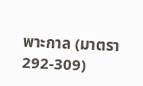พาะกาล (มาตรา 292-309)